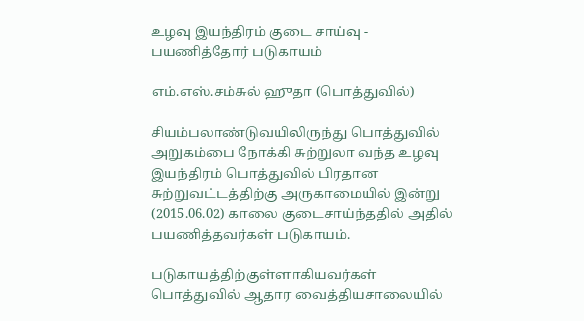உழவு இயந்திரம் குடை சாய்வு - பயணித்தோர் படுகாயம்

எம்.எஸ்.சம்சுல் ஹுதா (பொத்துவில்)

சியம்பலாண்டுவயிலிருந்து பொத்துவில் அறுகம்பை நோக்கி சுற்றுலா வந்த உழவு இயந்திரம் பொத்துவில் பிரதான சுற்றுவட்டத்திற்கு அருகாமையில் இன்று (2015.06.02) காலை குடைசாய்ந்ததில் அதில் பயணித்தவர்கள் படுகாயம்.

படுகாயத்திற்குள்ளாகியவர்கள் பொத்துவில் ஆதார வைத்தியசாலையில்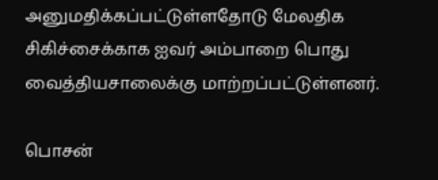அனுமதிக்கப்பட்டுள்ளதோடு மேலதிக சிகிச்சைக்காக ஐவர் அம்பாறை பொது வைத்தியசாலைக்கு மாற்றப்பட்டுள்ளனர்.

பொசன்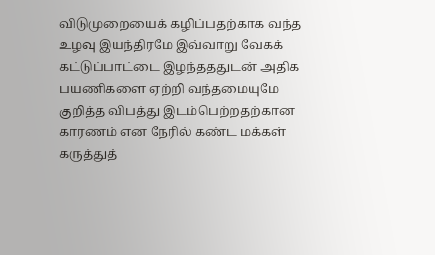விடுமுறையைக் கழிப்பதற்காக வந்த உழவு இயந்திரமே இவ்வாறு வேகக் கட்டுப்பாட்டை இழந்தததுடன் அதிக பயணிகளை ஏற்றி வந்தமையுமே குறித்த விபத்து இடம்பெற்றதற்கான காரணம் என நேரில் கண்ட மக்கள் கருத்துத்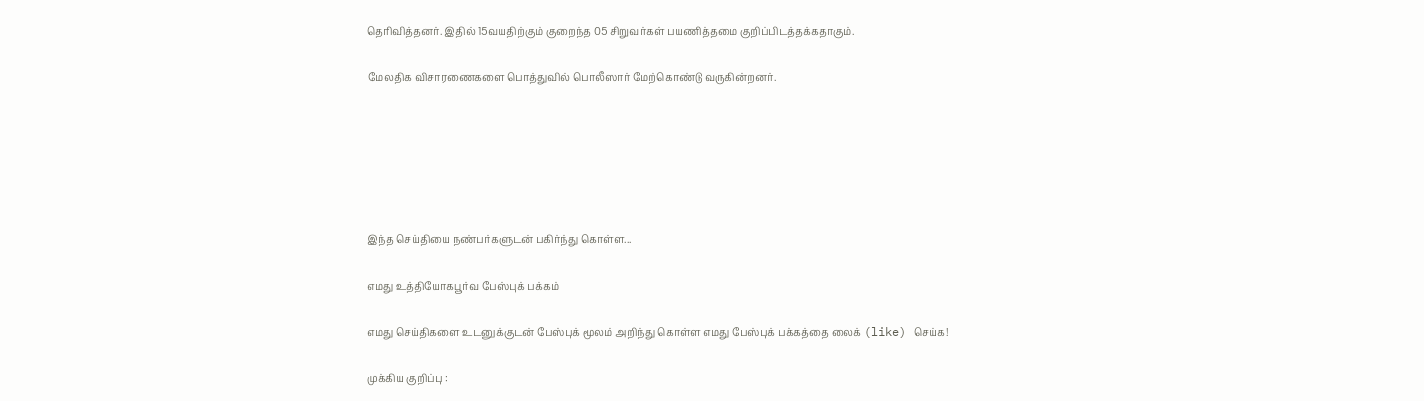தெரிவித்தனர். இதில் 15வயதிற்கும் குறைந்த 05 சிறுவர்கள் பயணித்தமை குறிப்பிடத்தக்கதாகும்.

மேலதிக விசாரணைகளை பொத்துவில் பொலீஸார் மேற்கொண்டு வருகின்றனர்.






இந்த செய்தியை நண்பர்களுடன் பகிர்ந்து கொள்ள...

எமது உத்தியோகபூர்வ பேஸ்புக் பக்கம்

எமது செய்திகளை உடனுக்குடன் பேஸ்புக் மூலம் அறிந்து கொள்ள எமது பேஸ்புக் பக்கத்தை லைக் (like) செய்க!

முக்கிய குறிப்பு :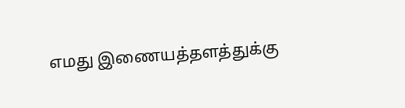எமது இணையத்தளத்துக்கு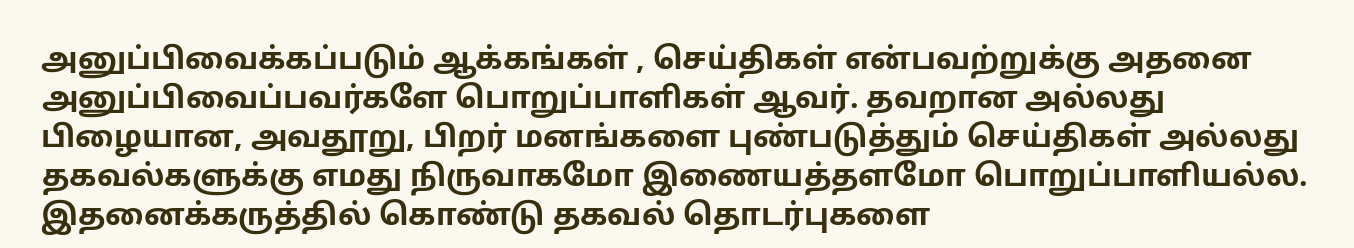அனுப்பிவைக்கப்படும் ஆக்கங்கள் , செய்திகள் என்பவற்றுக்கு அதனை அனுப்பிவைப்பவர்களே பொறுப்பாளிகள் ஆவர். தவறான அல்லது பிழையான, அவதூறு, பிறர் மனங்களை புண்படுத்தும் செய்திகள் அல்லது தகவல்களுக்கு எமது நிருவாகமோ இணையத்தளமோ பொறுப்பாளியல்ல. இதனைக்கருத்தில் கொண்டு தகவல் தொடர்புகளை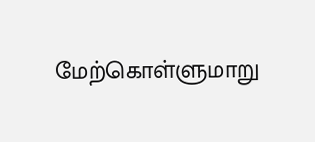மேற்கொள்ளுமாறு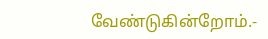வேண்டுகின்றோம்.-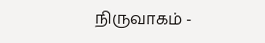நிருவாகம் -